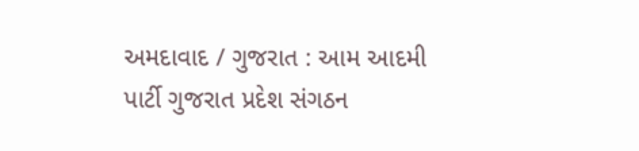અમદાવાદ / ગુજરાત : આમ આદમી પાર્ટી ગુજરાત પ્રદેશ સંગઠન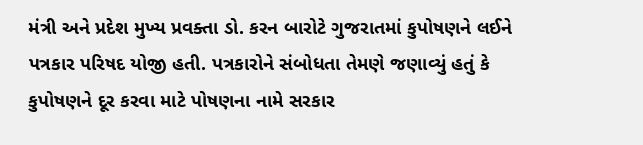મંત્રી અને પ્રદેશ મુખ્ય પ્રવક્તા ડો. કરન બારોટે ગુજરાતમાં કુપોષણને લઈને પત્રકાર પરિષદ યોજી હતી. પત્રકારોને સંબોધતા તેમણે જણાવ્યું હતું કે કુપોષણને દૂર કરવા માટે પોષણના નામે સરકાર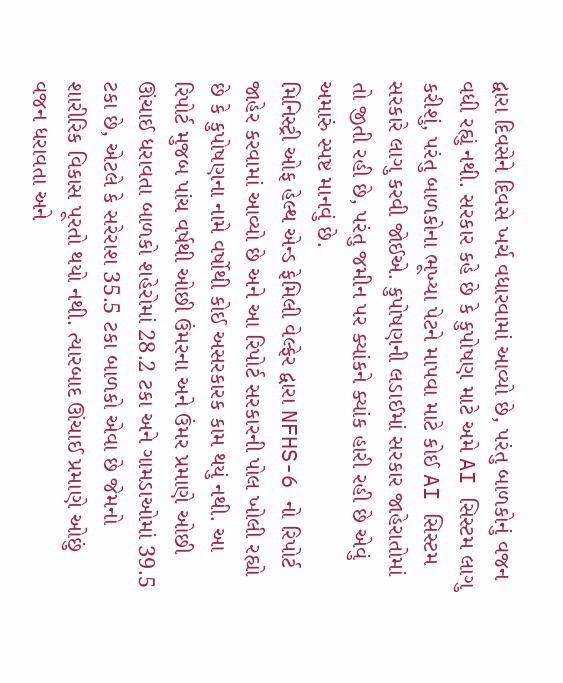દ્વારા દિવસેને દિવસે ખર્ચ વધારવામાં આવ્યો છે, પરંતુ બાળકોનું વજન વધી રહ્યું નથી. સરકાર કહે છે કે કુપોષણ માટે અમે AI સિસ્ટમ લાગુ કરીશું, પરંતુ બાળકોના ભૂખ્યા પેટને માપવા માટે કોઈ AI સિસ્ટમ સરકારે લાગુ કરવી જોઈએ. કુપોષણની લડાઈમાં સરકાર જાહેરાતોમાં તો જીતી રહી છે, પરંતુ જમીન પર ક્યાંકને ક્યાંક હારી રહી છે એવું અમારું સ્પષ્ટ માનવું છે.
મિનિસ્ટ્રી ઓફ હેલ્થ એન્ડ ફેમિલી વેલ્ફેર દ્વારા NFHS-6 નો રિપોર્ટ જાહેર કરવામાં આવ્યો છે અને આ રિપોર્ટ સરકારની પોલ ખોલી રહ્યો છે કે કુપોષણના નામે વર્ષોથી કોઈ અસરકારક કામ થયું નથી. આ રિપોર્ટ મુજબ પાંચ વર્ષથી ઓછી ઉંમરના અને ઉંમર પ્રમાણે ઓછી ઊંચાઈ ધરાવતા બાળકો શહેરોમાં 28.2 ટકા અને ગામડાઓમાં 39.5 ટકા છે, એટલે કે સરેરાશ 35.5 ટકા બાળકો એવા છે જેમનો શારીરિક વિકાસ પૂરતો થયો નથી. ત્યારબાદ ઊંચાઈ પ્રમાણે ઓછું વજન ધરાવતા અને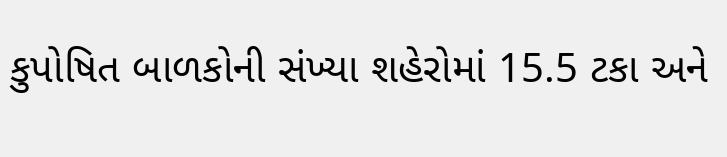કુપોષિત બાળકોની સંખ્યા શહેરોમાં 15.5 ટકા અને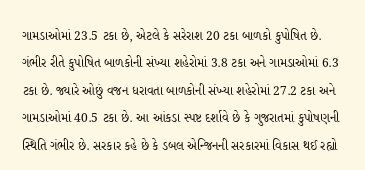ગામડાઓમાં 23.5 ટકા છે, એટલે કે સરેરાશ 20 ટકા બાળકો કુપોષિત છે.
ગંભીર રીતે કુપોષિત બાળકોની સંખ્યા શહેરોમાં 3.8 ટકા અને ગામડાઓમાં 6.3 ટકા છે. જ્યારે ઓછું વજન ધરાવતા બાળકોની સંખ્યા શહેરોમાં 27.2 ટકા અને ગામડાઓમાં 40.5 ટકા છે. આ આંકડા સ્પષ્ટ દર્શાવે છે કે ગુજરાતમાં કુપોષણની સ્થિતિ ગંભીર છે. સરકાર કહે છે કે ડબલ એન્જિનની સરકારમાં વિકાસ થઈ રહ્યો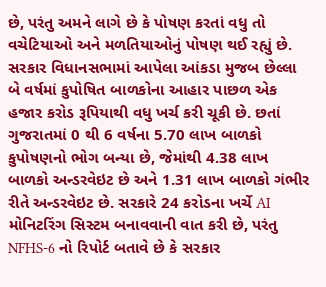છે, પરંતુ અમને લાગે છે કે પોષણ કરતાં વધુ તો વચેટિયાઓ અને મળતિયાઓનું પોષણ થઈ રહ્યું છે. સરકાર વિધાનસભામાં આપેલા આંકડા મુજબ છેલ્લા બે વર્ષમાં કુપોષિત બાળકોના આહાર પાછળ એક હજાર કરોડ રૂપિયાથી વધુ ખર્ચ કરી ચૂકી છે. છતાં ગુજરાતમાં 0 થી 6 વર્ષના 5.70 લાખ બાળકો કુપોષણનો ભોગ બન્યા છે, જેમાંથી 4.38 લાખ બાળકો અન્ડરવેઇટ છે અને 1.31 લાખ બાળકો ગંભીર રીતે અન્ડરવેઇટ છે. સરકારે 24 કરોડના ખર્ચે AI મોનિટરિંગ સિસ્ટમ બનાવવાની વાત કરી છે, પરંતુ NFHS-6 નો રિપોર્ટ બતાવે છે કે સરકાર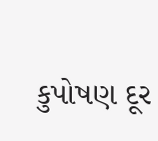કુપોષણ દૂર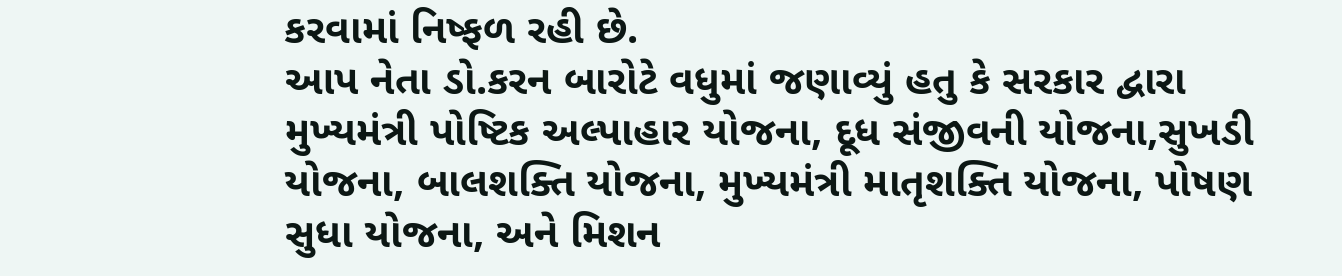કરવામાં નિષ્ફળ રહી છે.
આપ નેતા ડો.કરન બારોટે વધુમાં જણાવ્યું હતુ કે સરકાર દ્વારા મુખ્યમંત્રી પોષ્ટિક અલ્પાહાર યોજના, દૂધ સંજીવની યોજના,સુખડી યોજના, બાલશક્તિ યોજના, મુખ્યમંત્રી માતૃશક્તિ યોજના, પોષણ સુધા યોજના, અને મિશન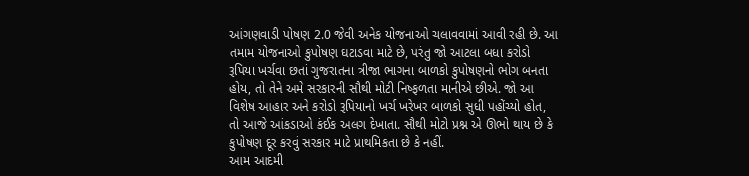આંગણવાડી પોષણ 2.0 જેવી અનેક યોજનાઓ ચલાવવામાં આવી રહી છે. આ તમામ યોજનાઓ કુપોષણ ઘટાડવા માટે છે, પરંતુ જો આટલા બધા કરોડો રૂપિયા ખર્ચવા છતાં ગુજરાતના ત્રીજા ભાગના બાળકો કુપોષણનો ભોગ બનતા હોય, તો તેને અમે સરકારની સૌથી મોટી નિષ્ફળતા માનીએ છીએ. જો આ વિશેષ આહાર અને કરોડો રૂપિયાનો ખર્ચ ખરેખર બાળકો સુધી પહોંચ્યો હોત, તો આજે આંકડાઓ કંઈક અલગ દેખાતા. સૌથી મોટો પ્રશ્ન એ ઊભો થાય છે કે કુપોષણ દૂર કરવું સરકાર માટે પ્રાથમિકતા છે કે નહીં.
આમ આદમી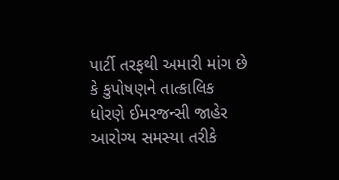પાર્ટી તરફથી અમારી માંગ છે કે કુપોષણને તાત્કાલિક ધોરણે ઈમરજન્સી જાહેર આરોગ્ય સમસ્યા તરીકે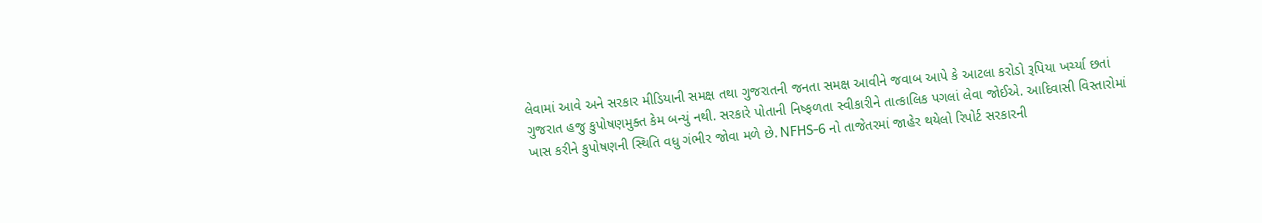લેવામાં આવે અને સરકાર મીડિયાની સમક્ષ તથા ગુજરાતની જનતા સમક્ષ આવીને જવાબ આપે કે આટલા કરોડો રૂપિયા ખર્ચ્યા છતાં ગુજરાત હજુ કુપોષણમુક્ત કેમ બન્યું નથી. સરકારે પોતાની નિષ્ફળતા સ્વીકારીને તાત્કાલિક પગલાં લેવા જોઈએ. આદિવાસી વિસ્તારોમાં ખાસ કરીને કુપોષણની સ્થિતિ વધુ ગંભીર જોવા મળે છે. NFHS-6 નો તાજેતરમાં જાહેર થયેલો રિપોર્ટ સરકારની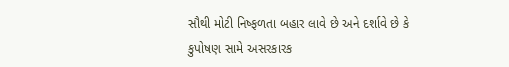સૌથી મોટી નિષ્ફળતા બહાર લાવે છે અને દર્શાવે છે કે કુપોષણ સામે અસરકારક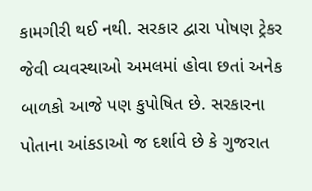કામગીરી થઈ નથી. સરકાર દ્વારા પોષણ ટ્રેકર જેવી વ્યવસ્થાઓ અમલમાં હોવા છતાં અનેક બાળકો આજે પણ કુપોષિત છે. સરકારના પોતાના આંકડાઓ જ દર્શાવે છે કે ગુજરાત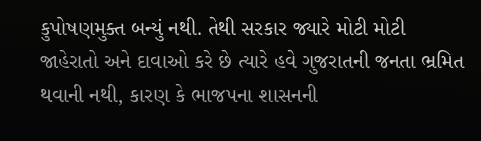કુપોષણમુક્ત બન્યું નથી. તેથી સરકાર જ્યારે મોટી મોટી જાહેરાતો અને દાવાઓ કરે છે ત્યારે હવે ગુજરાતની જનતા ભ્રમિત થવાની નથી, કારણ કે ભાજપના શાસનની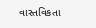વાસ્તવિકતા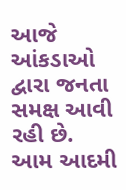આજે આંકડાઓ દ્વારા જનતા સમક્ષ આવી રહી છે.
આમ આદમી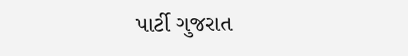પાર્ટી ગુજરાત